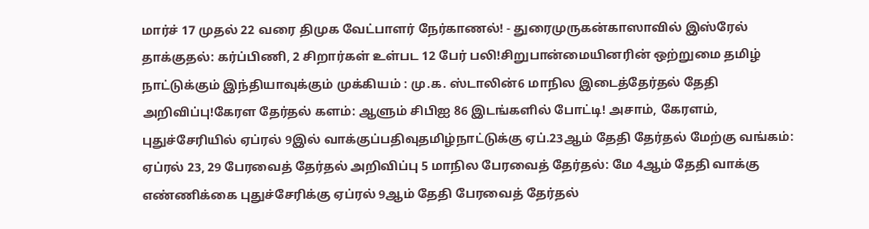மார்ச் 17 முதல் 22 வரை திமுக வேட்பாளர் நேர்காணல்! - துரைமுருகன்காஸாவில் இஸ்ரேல் தாக்குதல்: கர்ப்பிணி, 2 சிறார்கள் உள்பட 12 பேர் பலி!சிறுபான்மையினரின் ஒற்றுமை தமிழ் நாட்டுக்கும் இந்தியாவுக்கும் முக்கியம் : மு.க. ஸ்டாலின்6 மாநில இடைத்தேர்தல் தேதி அறிவிப்பு!கேரள தேர்தல் களம்: ஆளும் சிபிஐ 86 இடங்களில் போட்டி! அசாம், கேரளம், புதுச்சேரியில் ஏப்ரல் 9இல் வாக்குப்பதிவுதமிழ்நாட்டுக்கு ஏப்.23ஆம் தேதி தேர்தல் மேற்கு வங்கம்: ஏப்ரல் 23, 29 பேரவைத் தேர்தல் அறிவிப்பு 5 மாநில பேரவைத் தேர்தல்: மே 4ஆம் தேதி வாக்கு எண்ணிக்கை புதுச்சேரிக்கு ஏப்ரல் 9ஆம் தேதி பேரவைத் தேர்தல்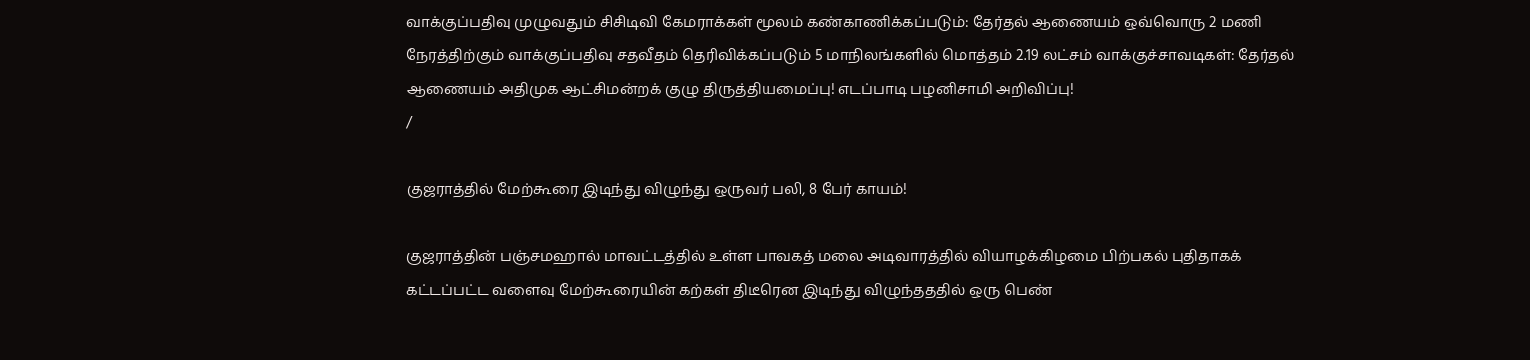வாக்குப்பதிவு முழுவதும் சிசிடிவி கேமராக்கள் மூலம் கண்காணிக்கப்படும்: தேர்தல் ஆணையம் ஒவ்வொரு 2 மணி நேரத்திற்கும் வாக்குப்பதிவு சதவீதம் தெரிவிக்கப்படும் 5 மாநிலங்களில் மொத்தம் 2.19 லட்சம் வாக்குச்சாவடிகள்: தேர்தல் ஆணையம் அதிமுக ஆட்சிமன்றக் குழு திருத்தியமைப்பு! எடப்பாடி பழனிசாமி அறிவிப்பு!
/

குஜராத்தில் மேற்கூரை இடிந்து விழுந்து ஒருவர் பலி, 8 பேர் காயம்!

குஜராத்தின் பஞ்சமஹால் மாவட்டத்தில் உள்ள பாவகத் மலை அடிவாரத்தில் வியாழக்கிழமை பிற்பகல் புதிதாகக் கட்டப்பட்ட வளைவு மேற்கூரையின் கற்கள் திடீரென இடிந்து விழுந்தததில் ஒரு பெண்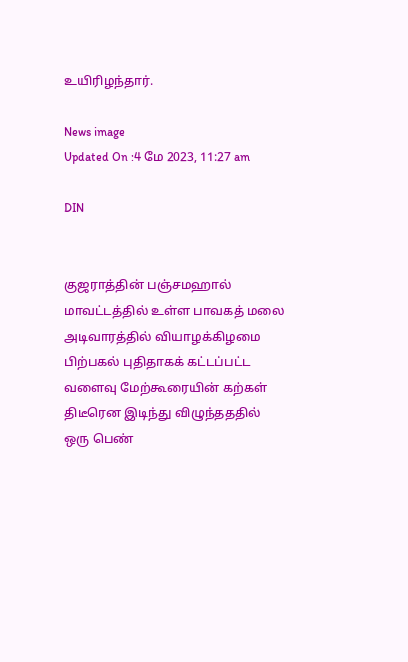உயிரிழந்தார்.

News image
Updated On :4 மே 2023, 11:27 am

DIN


குஜராத்தின் பஞ்சமஹால் மாவட்டத்தில் உள்ள பாவகத் மலை அடிவாரத்தில் வியாழக்கிழமை பிற்பகல் புதிதாகக் கட்டப்பட்ட வளைவு மேற்கூரையின் கற்கள் திடீரென இடிந்து விழுந்தததில் ஒரு பெண்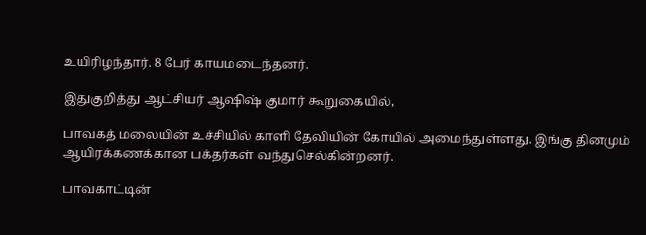உயிரிழந்தார். 8 பேர் காயமடைந்தனர்.

இதுகுறித்து ஆட்சியர் ஆஷிஷ் குமார் கூறுகையில்,

பாவகத் மலையின் உச்சியில் காளி தேவியின் கோயில் அமைந்துள்ளது. இங்கு தினமும் ஆயிரக்கணக்கான பக்தர்கள் வந்துசெல்கின்றனர்.

பாவகாட்டின்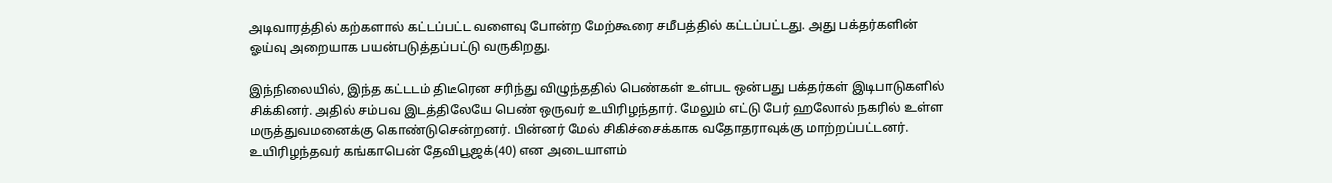அடிவாரத்தில் கற்களால் கட்டப்பட்ட வளைவு போன்ற மேற்கூரை சமீபத்தில் கட்டப்பட்டது. அது பக்தர்களின் ஓய்வு அறையாக பயன்படுத்தப்பட்டு வருகிறது.

இந்நிலையில், இந்த கட்டடம் திடீரென சரிந்து விழுந்ததில் பெண்கள் உள்பட ஒன்பது பக்தர்கள் இடிபாடுகளில் சிக்கினர். அதில் சம்பவ இடத்திலேயே பெண் ஒருவர் உயிரிழந்தார். மேலும் எட்டு பேர் ஹலோல் நகரில் உள்ள மருத்துவமனைக்கு கொண்டுசென்றனர். பின்னர் மேல் சிகிச்சைக்காக வதோதராவுக்கு மாற்றப்பட்டனர். உயிரிழந்தவர் கங்காபென் தேவிபூஜக்(40) என அடையாளம்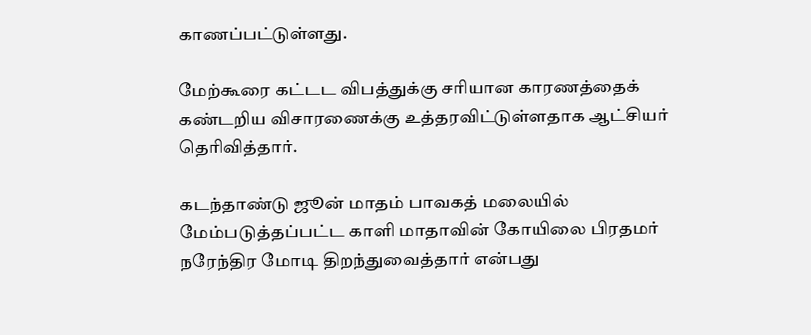காணப்பட்டுள்ளது.

மேற்கூரை கட்டட விபத்துக்கு சரியான காரணத்தைக் கண்டறிய விசாரணைக்கு உத்தரவிட்டுள்ளதாக ஆட்சியர் தெரிவித்தார்.

கடந்தாண்டு ஜூன் மாதம் பாவகத் மலையில் மேம்படுத்தப்பட்ட காளி மாதாவின் கோயிலை பிரதமர் நரேந்திர மோடி திறந்துவைத்தார் என்பது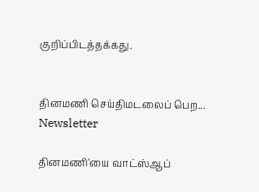குறிப்பிடத்தக்கது.


தினமணி செய்திமடலைப் பெற... Newsletter

தினமணி'யை வாட்ஸ்ஆப்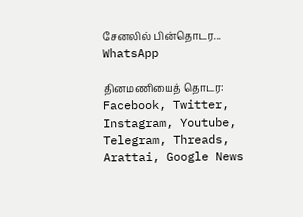சேனலில் பின்தொடர... WhatsApp

தினமணியைத் தொடர: Facebook, Twitter, Instagram, Youtube, Telegram, Threads, Arattai, Google News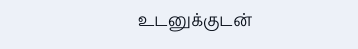உடனுக்குடன்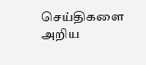செய்திகளை அறிய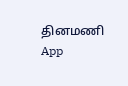தினமணி App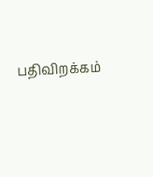பதிவிறக்கம்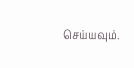செய்யவும்.